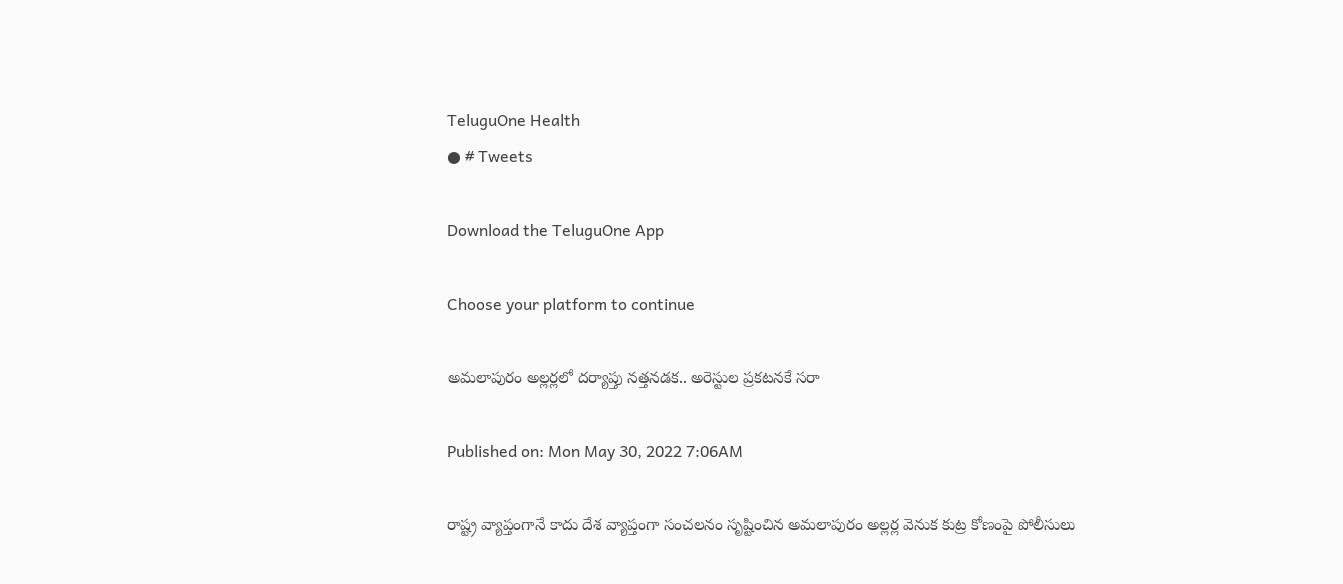TeluguOne Health
● # Tweets

Download the TeluguOne App

Choose your platform to continue

అమలాపురం అల్లర్లలో దర్యాప్తు నత్తనడక.. అరెస్టుల ప్రకటనకే సరా

Published on: Mon May 30, 2022 7:06AM

రాష్ట్ర వ్యాప్తంగానే కాదు దేశ వ్యాప్తంగా సంచలనం సృష్టించిన అమలాపురం అల్లర్ల వెనుక కుట్ర కోణంపై పోలీసులు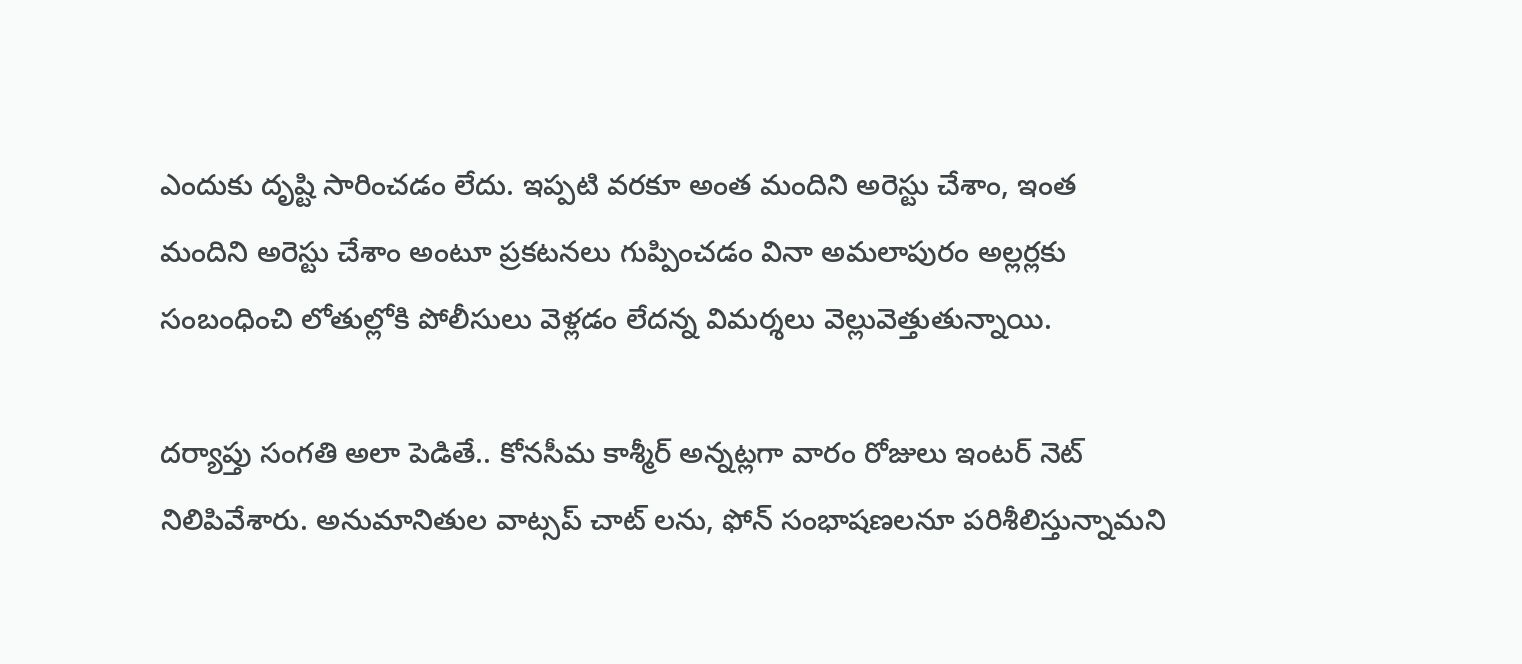ఎందుకు దృష్టి సారించడం లేదు. ఇప్పటి వరకూ అంత మందిని అరెస్టు చేశాం, ఇంత మందిని అరెస్టు చేశాం అంటూ ప్రకటనలు గుప్పించడం వినా అమలాపురం అల్లర్లకు సంబంధించి లోతుల్లోకి పోలీసులు వెళ్లడం లేదన్న విమర్శలు వెల్లువెత్తుతున్నాయి.

దర్యాప్తు సంగతి అలా పెడితే.. కోనసీమ కాశ్మీర్ అన్నట్లగా వారం రోజులు ఇంటర్ నెట్ నిలిపివేశారు. అనుమానితుల వాట్సప్ చాట్ లను, ఫోన్ సంభాషణలనూ పరిశీలిస్తున్నామని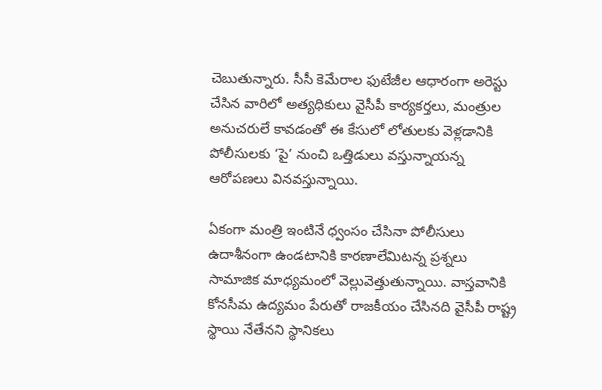చెబుతున్నారు. సీసీ కెమేరాల ఫుటేజీల ఆధారంగా అరెస్టు చేసిన వారిలో అత్యధికులు వైసీపీ కార్యకర్తలు, మంత్రుల అనుచరులే కావడంతో ఈ కేసులో లోతులకు వెళ్లడానికి పోలీసులకు ‘పై’ నుంచి ఒత్తిడులు వస్తున్నాయన్న ఆరోపణలు వినవస్తున్నాయి.

ఏకంగా మంత్రి ఇంటినే ధ్వంసం చేసినా పోలీసులు ఉదాశీనంగా ఉండటానికి కారణాలేమిటన్న ప్రశ్నలు సామాజిక మాధ్యమంలో వెల్లువెత్తుతున్నాయి. వాస్తవానికి కోనసీమ ఉద్యమం పేరుతో రాజకీయం చేసినది వైసీపీ రాష్ట్ర స్థాయి నేతేనని స్థానికలు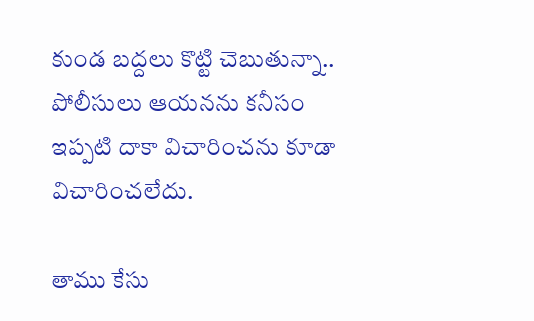కుండ బద్దలు కొట్టి చెబుతున్నా.. పోలీసులు ఆయనను కనీసం ఇప్పటి దాకా విచారించను కూడా విచారించలేదు.

తాము కేసు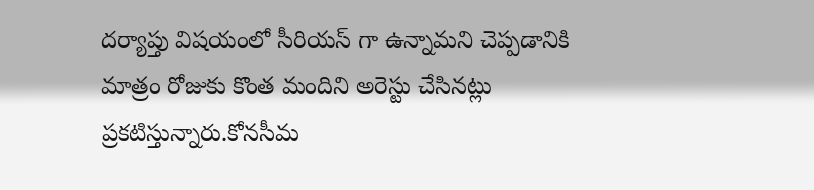దర్యాప్తు విషయంలో సీరియస్ గా ఉన్నామని చెప్పడానికి మాత్రం రోజుకు కొంత మందిని అరెస్టు చేసినట్లు ప్రకటిస్తున్నారు.కోనసీమ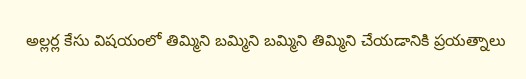అల్లర్ల కేసు విషయంలో తిమ్మిని బమ్మిని బమ్మిని తిమ్మిని చేయడానికి ప్రయత్నాలు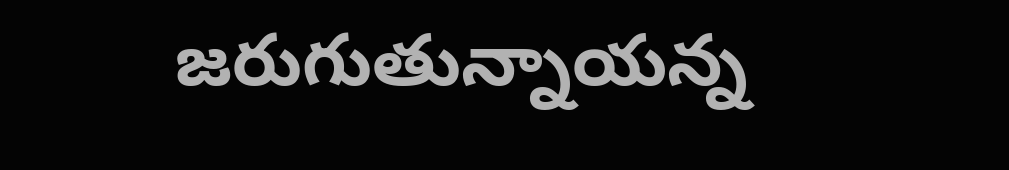జరుగుతున్నాయన్న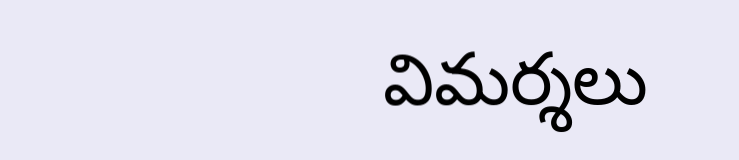విమర్శలు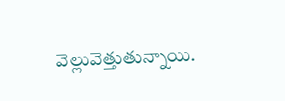వెల్లువెత్తుతున్నాయి.